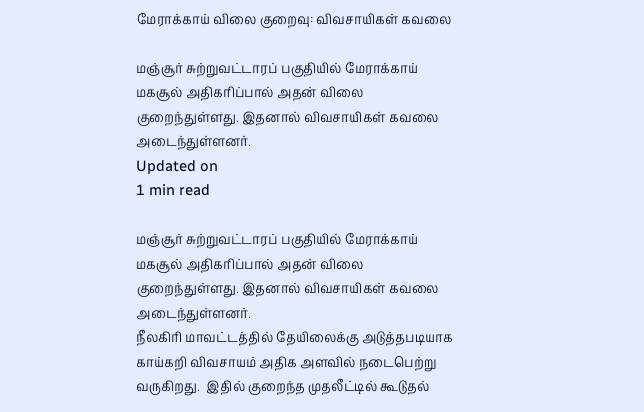மேராக்காய் விலை குறைவு: விவசாயிகள் கவலை

மஞ்சூர் சுற்றுவட்டாரப் பகுதியில் மேராக்காய் மகசூல் அதிகரிப்பால் அதன் விலை குறைந்துள்ளது. இதனால் விவசாயிகள் கவலை அடைந்துள்ளனர்.
Updated on
1 min read

மஞ்சூர் சுற்றுவட்டாரப் பகுதியில் மேராக்காய் மகசூல் அதிகரிப்பால் அதன் விலை குறைந்துள்ளது. இதனால் விவசாயிகள் கவலை அடைந்துள்ளனர்.
நீலகிரி மாவட்டத்தில் தேயிலைக்கு அடுத்தபடியாக காய்கறி விவசாயம் அதிக அளவில் நடைபெற்று வருகிறது.  இதில் குறைந்த முதலீட்டில் கூடுதல்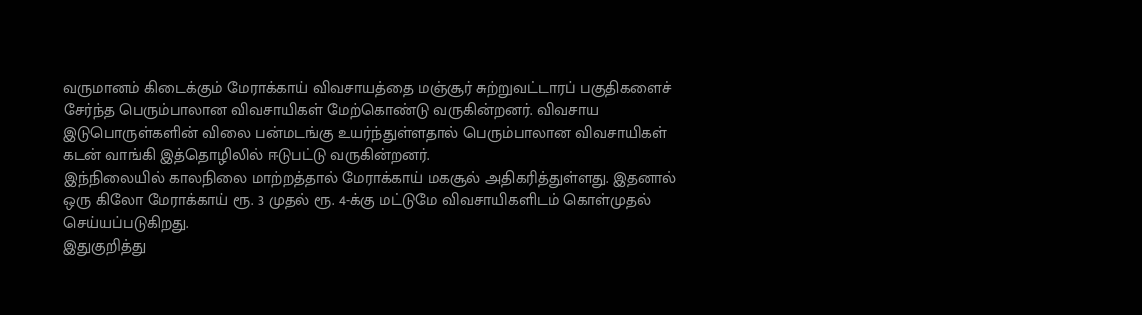வருமானம் கிடைக்கும் மேராக்காய் விவசாயத்தை மஞ்சூர் சுற்றுவட்டாரப் பகுதிகளைச் சேர்ந்த பெரும்பாலான விவசாயிகள் மேற்கொண்டு வருகின்றனர். விவசாய இடுபொருள்களின் விலை பன்மடங்கு உயர்ந்துள்ளதால் பெரும்பாலான விவசாயிகள் கடன் வாங்கி இத்தொழிலில் ஈடுபட்டு வருகின்றனர்.
இந்நிலையில் காலநிலை மாற்றத்தால் மேராக்காய் மகசூல் அதிகரித்துள்ளது. இதனால் ஒரு கிலோ மேராக்காய் ரூ. 3 முதல் ரூ. 4-க்கு மட்டுமே விவசாயிகளிடம் கொள்முதல் செய்யப்படுகிறது.
இதுகுறித்து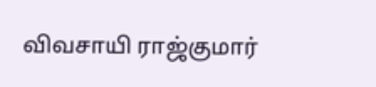விவசாயி ராஜ்குமார்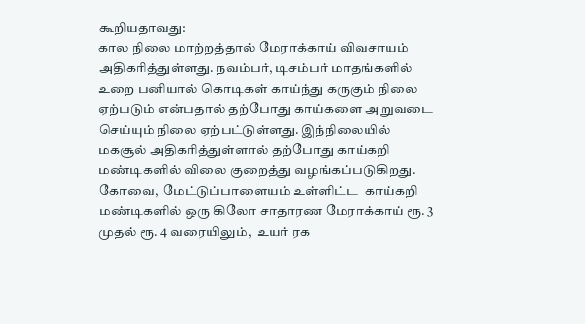கூறியதாவது:
கால நிலை மாற்றத்தால் மேராக்காய் விவசாயம் அதிகரித்துள்ளது. நவம்பர், டிசம்பர் மாதங்களில் உறை பனியால் கொடிகள் காய்ந்து கருகும் நிலை ஏற்படும் என்பதால் தற்போது காய்களை அறுவடை செய்யும் நிலை ஏற்பட்டுள்ளது. இந்நிலையில் மகசூல் அதிகரித்துள்ளால் தற்போது காய்கறி மண்டிகளில் விலை குறைத்து வழங்கப்படுகிறது. கோவை,  மேட்டுப்பாளையம் உள்ளிட்ட  காய்கறி மண்டிகளில் ஒரு கிலோ சாதாரண மேராக்காய் ரூ. 3 முதல் ரூ. 4 வரையிலும்,  உயர் ரக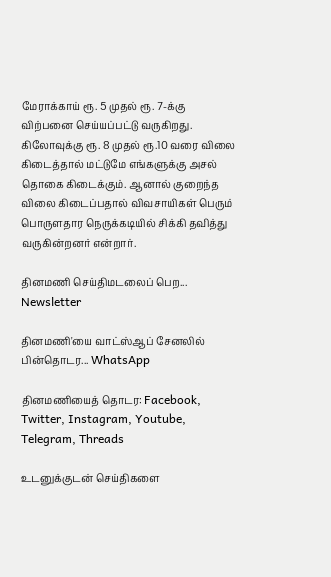மேராக்காய் ரூ. 5 முதல் ரூ. 7-க்கு விற்பனை செய்யப்பட்டு வருகிறது.  கிலோவுக்கு ரூ. 8 முதல் ரூ.10 வரை விலை கிடைத்தால் மட்டுமே எங்களுக்கு அசல் தொகை கிடைக்கும். ஆனால் குறைந்த விலை கிடைப்பதால் விவசாயிகள் பெரும் பொருளதார நெருக்கடியில் சிக்கி தவித்து வருகின்றனர் என்றார்.

தினமணி செய்திமடலைப் பெற... Newsletter

தினமணி'யை வாட்ஸ்ஆப் சேனலில் பின்தொடர... WhatsApp

தினமணியைத் தொடர: Facebook, Twitter, Instagram, Youtube, Telegram, Threads

உடனுக்குடன் செய்திகளை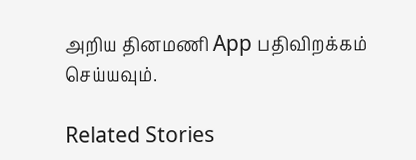அறிய தினமணி App பதிவிறக்கம் செய்யவும்.

Related Stories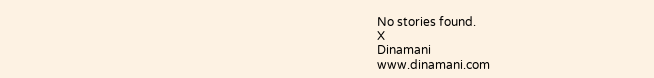No stories found.
X
Dinamani
www.dinamani.com